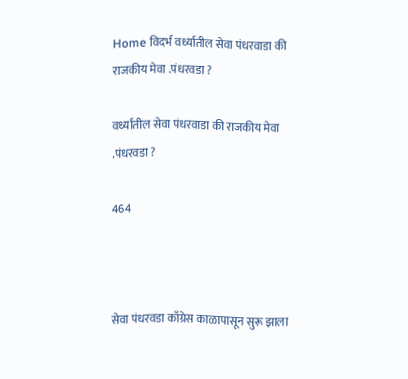Home विदर्भ वर्ध्यातील सेवा पंधरवाडा की राजकीय मेवा .पंधरवडा ?

वर्ध्यातील सेवा पंधरवाडा की राजकीय मेवा .पंधरवडा ?

464



सेवा पंधरवडा काँग्रेस काळापासून सुरू झाला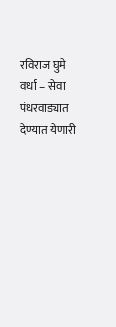रविराज घुमे
वर्धा – सेवा पंधरवाड्यात देण्यात येणारी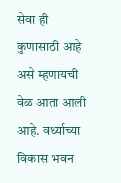सेवा ही कुणासाठी आहे असे म्हणायची वेळ आता आली आहे. वर्ध्याच्या विकास भवन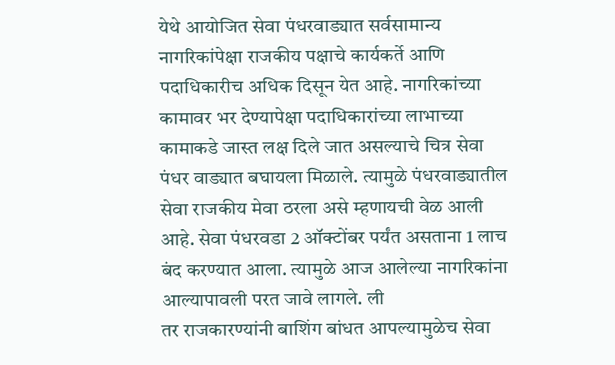येथे आयोजित सेवा पंधरवाड्यात सर्वसामान्य नागरिकांपेक्षा राजकीय पक्षाचे कार्यकर्ते आणि पदाधिकारीच अधिक दिसून येत आहे. नागरिकांच्या कामावर भर देण्यापेक्षा पदाधिकारांच्या लाभाच्या कामाकडे जास्त लक्ष दिले जात असल्याचे चित्र सेवा पंधर वाड्यात बघायला मिळाले. त्यामुळे पंधरवाड्यातील सेवा राजकीय मेवा ठरला असे म्हणायची वेळ आली आहे. सेवा पंधरवडा 2 ऑक्टोंबर पर्यंत असताना 1 लाच बंद करण्यात आला. त्यामुळे आज आलेल्या नागरिकांना आल्यापावली परत जावे लागले. ली
तर राजकारण्यांनी बाशिंग बांधत आपल्यामुळेच सेवा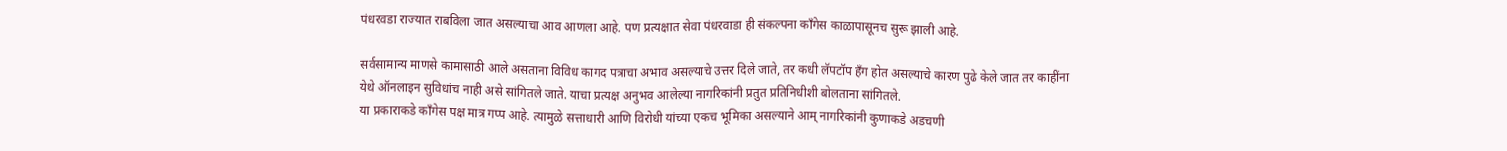पंधरवडा राज्यात राबविला जात असल्याचा आव आणला आहे. पण प्रत्यक्षात सेवा पंधरवाडा ही संकल्पना काँगेस काळापासूनच सुरू झाली आहे.

सर्वसामान्य माणसे कामासाठी आले असताना विविध कागद पत्राचा अभाव असल्याचे उत्तर दिले जाते, तर कधी लॅपटॉप हँग होत असल्याचे कारण पुढे केले जात तर काहींना येथे ऑनलाइन सुविधांच नाही असे सांगितले जाते. याचा प्रत्यक्ष अनुभव आलेल्या नागरिकांनी प्रतुत प्रतिनिधीशी बोलताना सांगितले.
या प्रकाराकडे काँगेस पक्ष मात्र गप्प आहे. त्यामुळे सत्ताधारी आणि विरोधी यांच्या एकच भूमिका असल्याने आम् नागरिकांनी कुणाकडे अडचणी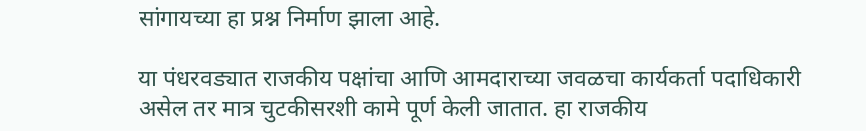सांगायच्या हा प्रश्न निर्माण झाला आहे.

या पंधरवड्यात राजकीय पक्षांचा आणि आमदाराच्या जवळचा कार्यकर्ता पदाधिकारी असेल तर मात्र चुटकीसरशी कामे पूर्ण केली जातात. हा राजकीय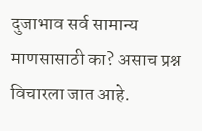दुजाभाव सर्व सामान्य माणसासाठी का? असाच प्रश्न विचारला जात आहे.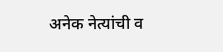अनेक नेत्यांची व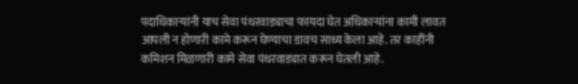पदाधिकाऱ्यांनी याच सेवा पंधरवाड्याचा फायदा घेत अधिकाऱ्यांना कामी लावत आपली न होणारी कामे करून घेण्याचा डावच साध्य केला आहे. तर काहींनी कमिशन मिळणारी कामे सेवा पंधरवाड्यात करून घेतली आहे.